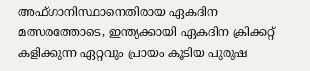അഫ്ഗാനിസ്ഥാനെതിരായ ഏകദിന മത്സരത്തോടെ, ഇന്ത്യക്കായി ഏകദിന ക്രിക്കറ്റ് കളിക്കുന്ന ഏറ്റവും പ്രായം കൂടിയ പുരുഷ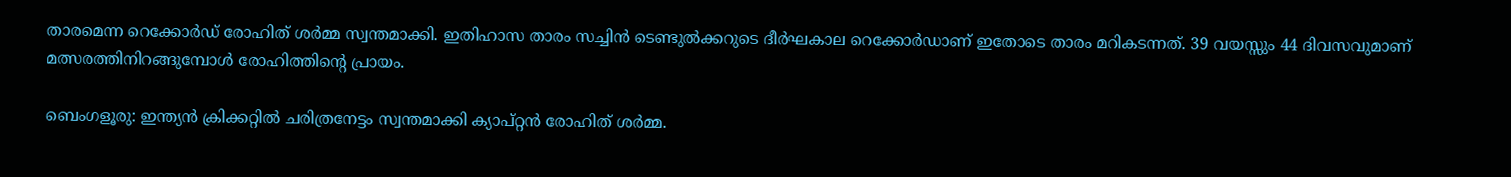താരമെന്ന റെക്കോര്‍ഡ് രോഹിത് ശര്‍മ്മ സ്വന്തമാക്കി. ഇതിഹാസ താരം സച്ചിന്‍ ടെണ്ടുല്‍ക്കറുടെ ദീര്‍ഘകാല റെക്കോര്‍ഡാണ് ഇതോടെ താരം മറികടന്നത്. 39 വയസ്സും 44 ദിവസവുമാണ് മത്സരത്തിനിറങ്ങുമ്പോള്‍ രോഹിത്തിന്റെ പ്രായം.

ബെംഗളൂരു: ഇന്ത്യന്‍ ക്രിക്കറ്റില്‍ ചരിത്രനേട്ടം സ്വന്തമാക്കി ക്യാപ്റ്റന്‍ രോഹിത് ശര്‍മ്മ.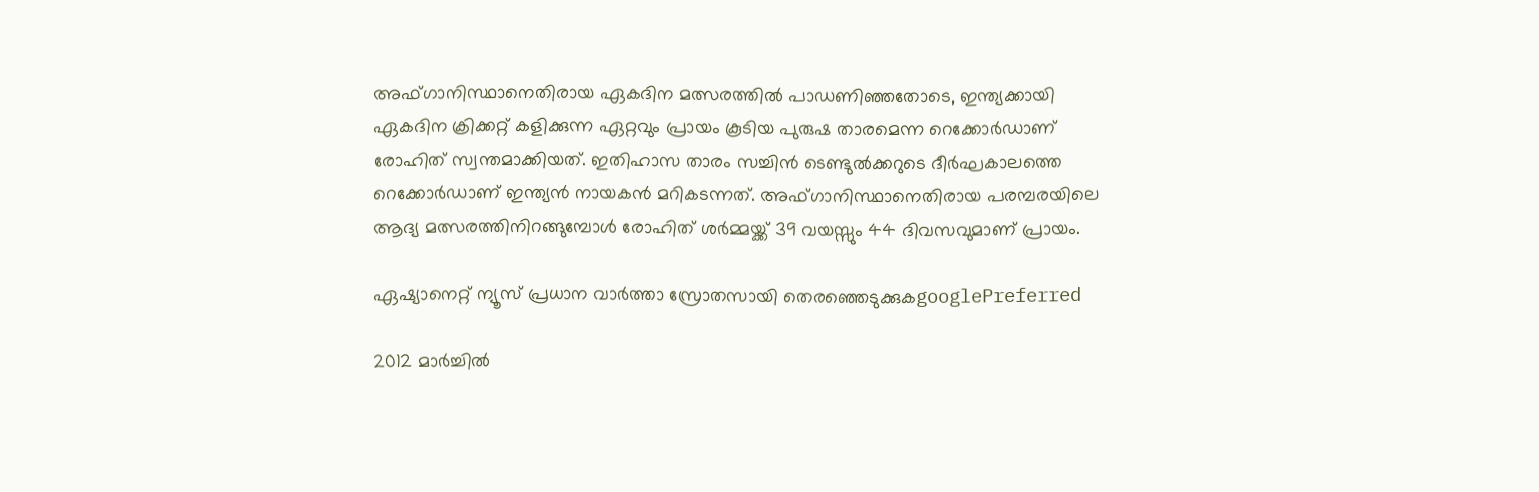അഫ്ഗാനിസ്ഥാനെതിരായ ഏകദിന മത്സരത്തില്‍ പാഡണിഞ്ഞതോടെ, ഇന്ത്യക്കായി ഏകദിന ക്രിക്കറ്റ് കളിക്കുന്ന ഏറ്റവും പ്രായം കൂടിയ പുരുഷ താരമെന്ന റെക്കോര്‍ഡാണ് രോഹിത് സ്വന്തമാക്കിയത്. ഇതിഹാസ താരം സച്ചിന്‍ ടെണ്ടുല്‍ക്കറുടെ ദീര്‍ഘകാലത്തെ റെക്കോര്‍ഡാണ് ഇന്ത്യന്‍ നായകന്‍ മറികടന്നത്. അഫ്ഗാനിസ്ഥാനെതിരായ പരമ്പരയിലെ ആദ്യ മത്സരത്തിനിറങ്ങുമ്പോള്‍ രോഹിത് ശര്‍മ്മയ്ക്ക് 39 വയസ്സും 44 ദിവസവുമാണ് പ്രായം.

ഏഷ്യാനെറ്റ് ന്യൂസ് പ്രധാന വാർത്താ സ്രോതസായി തെരഞ്ഞെടുക്കുകgooglePreferred

2012 മാര്‍ച്ചില്‍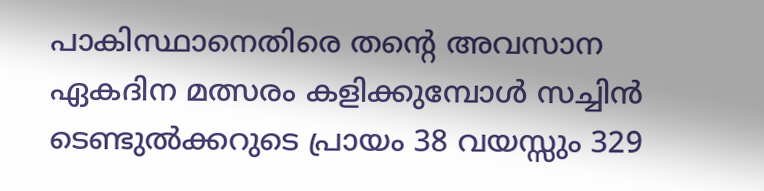പാകിസ്ഥാനെതിരെ തന്റെ അവസാന ഏകദിന മത്സരം കളിക്കുമ്പോള്‍ സച്ചിന്‍ ടെണ്ടുല്‍ക്കറുടെ പ്രായം 38 വയസ്സും 329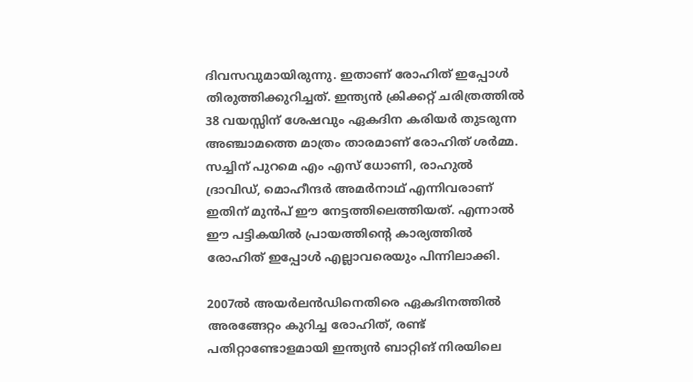ദിവസവുമായിരുന്നു. ഇതാണ് രോഹിത് ഇപ്പോള്‍ തിരുത്തിക്കുറിച്ചത്. ഇന്ത്യന്‍ ക്രിക്കറ്റ് ചരിത്രത്തില്‍ 38 വയസ്സിന് ശേഷവും ഏകദിന കരിയര്‍ തുടരുന്ന അഞ്ചാമത്തെ മാത്രം താരമാണ് രോഹിത് ശര്‍മ്മ. സച്ചിന് പുറമെ എം എസ് ധോണി, രാഹുല്‍ ദ്രാവിഡ്, മൊഹീന്ദര്‍ അമര്‍നാഥ് എന്നിവരാണ് ഇതിന് മുന്‍പ് ഈ നേട്ടത്തിലെത്തിയത്. എന്നാല്‍ ഈ പട്ടികയില്‍ പ്രായത്തിന്റെ കാര്യത്തില്‍ രോഹിത് ഇപ്പോള്‍ എല്ലാവരെയും പിന്നിലാക്കി.

2007ല്‍ അയര്‍ലന്‍ഡിനെതിരെ ഏകദിനത്തില്‍ അരങ്ങേറ്റം കുറിച്ച രോഹിത്, രണ്ട് പതിറ്റാണ്ടോളമായി ഇന്ത്യന്‍ ബാറ്റിങ് നിരയിലെ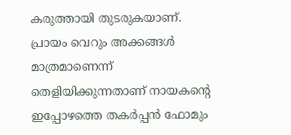കരുത്തായി തുടരുകയാണ്. പ്രായം വെറും അക്കങ്ങള്‍ മാത്രമാണെന്ന് തെളിയിക്കുന്നതാണ് നായകന്റെ ഇപ്പോഴത്തെ തകര്‍പ്പന്‍ ഫോമും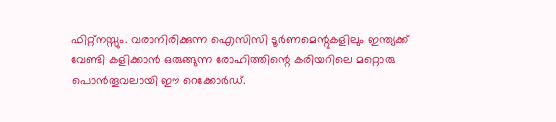ഫിറ്റ്‌നസ്സും. വരാനിരിക്കുന്ന ഐസിസി ടൂര്‍ണമെന്റുകളിലും ഇന്ത്യക്ക് വേണ്ടി കളിക്കാന്‍ ഒരുങ്ങുന്ന രോഹിത്തിന്റെ കരിയറിലെ മറ്റൊരു പൊന്‍തൂവലായി ഈ റെക്കോര്‍ഡ്.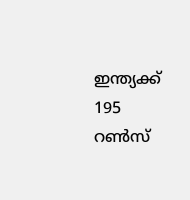ഇന്ത്യക്ക് 195 റണ്‍സ്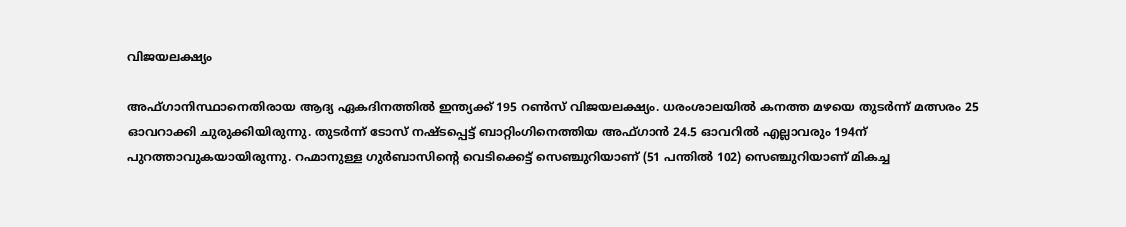വിജയലക്ഷ്യം

അഫ്ഗാനിസ്ഥാനെതിരായ ആദ്യ ഏകദിനത്തില്‍ ഇന്ത്യക്ക് 195 റണ്‍സ് വിജയലക്ഷ്യം. ധരംശാലയില്‍ കനത്ത മഴയെ തുടര്‍ന്ന് മത്സരം 25 ഓവറാക്കി ചുരുക്കിയിരുന്നു. തുടര്‍ന്ന് ടോസ് നഷ്ടപ്പെട്ട് ബാറ്റിംഗിനെത്തിയ അഫ്ഗാന്‍ 24.5 ഓവറില്‍ എല്ലാവരും 194ന് പുറത്താവുകയായിരുന്നു. റഹ്മാനുള്ള ഗുര്‍ബാസിന്റെ വെടിക്കെട്ട് സെഞ്ചുറിയാണ് (51 പന്തില്‍ 102) സെഞ്ചുറിയാണ് മികച്ച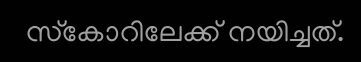സ്‌കോറിലേക്ക് നയിച്ചത്.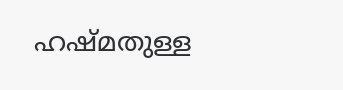ഹഷ്മതുള്ള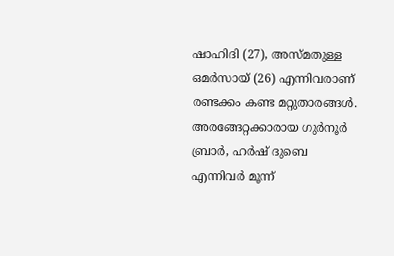ഷാഹിദി (27), അസ്മതുള്ള ഒമര്‍സായ് (26) എന്നിവരാണ് രണ്ടക്കം കണ്ട മറ്റുതാരങ്ങള്‍. അരങ്ങേറ്റക്കാരായ ഗുര്‍നൂര്‍ ബ്രാര്‍, ഹര്‍ഷ് ദുബെ എന്നിവര്‍ മൂന്ന്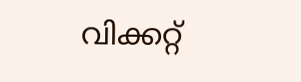വിക്കറ്റ്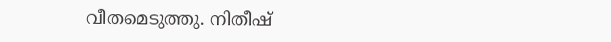വീതമെടുത്തു. നിതീഷ്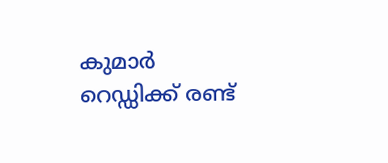കുമാര്‍ റെഡ്ഡിക്ക് രണ്ട്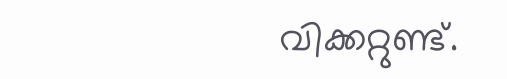വിക്കറ്റുണ്ട്.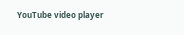YouTube video player